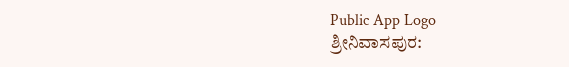Public App Logo
ಶ್ರೀನಿವಾಸಪುರ: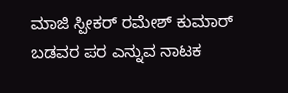ಮಾಜಿ ಸ್ಪೀಕರ್ ರಮೇಶ್ ಕುಮಾರ್ ಬಡವರ ಪರ ಎನ್ನುವ ನಾಟಕ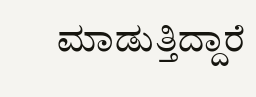ಮಾಡುತ್ತಿದ್ದಾರೆ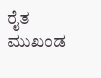ರೈತ ಮುಖಂಡ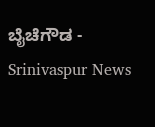ಬೈಚೆಗೌಡ - Srinivaspur News